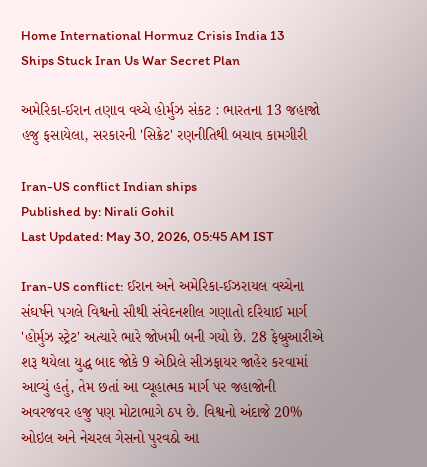Home International Hormuz Crisis India 13 Ships Stuck Iran Us War Secret Plan

અમેરિકા-ઈરાન તણાવ વચ્ચે હોર્મુઝ સંકટ : ભારતના 13 જહાજો હજુ ફસાયેલા, સરકારની 'સિક્રેટ' રણનીતિથી બચાવ કામગીરી

Iran-US conflict Indian ships
Published by: Nirali Gohil
Last Updated: May 30, 2026, 05:45 AM IST

Iran-US conflict: ઈરાન અને અમેરિકા-ઈઝરાયલ વચ્ચેના સંઘર્ષને પગલે વિશ્વનો સૌથી સંવેદનશીલ ગણાતો દરિયાઈ માર્ગ 'હોર્મુઝ સ્ટ્રેટ' અત્યારે ભારે જોખમી બની ગયો છે. 28 ફેબ્રુઆરીએ શરૂ થયેલા યુદ્ધ બાદ જોકે 9 એપ્રિલે સીઝફાયર જાહેર કરવામાં આવ્યું હતું, તેમ છતાં આ વ્યૂહાત્મક માર્ગ પર જહાજોની અવરજવર હજુ પણ મોટાભાગે ઠપ છે. વિશ્વનો અંદાજે 20% ઓઇલ અને નેચરલ ગેસનો પુરવઠો આ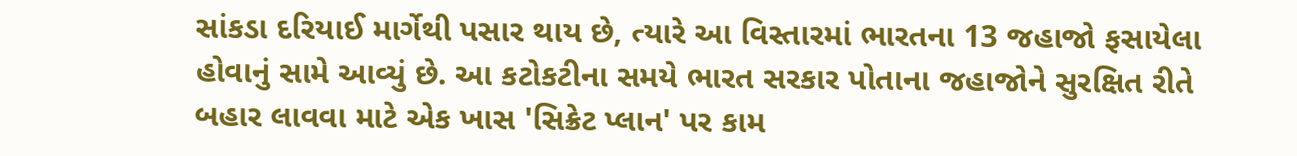સાંકડા દરિયાઈ માર્ગેથી પસાર થાય છે, ત્યારે આ વિસ્તારમાં ભારતના 13 જહાજો ફસાયેલા હોવાનું સામે આવ્યું છે. આ કટોકટીના સમયે ભારત સરકાર પોતાના જહાજોને સુરક્ષિત રીતે બહાર લાવવા માટે એક ખાસ 'સિક્રેટ પ્લાન' પર કામ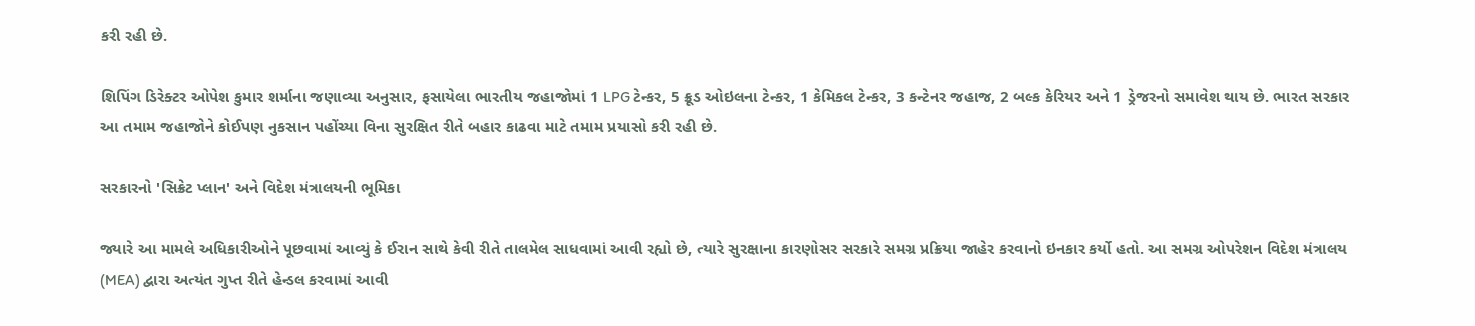કરી રહી છે.

શિપિંગ ડિરેક્ટર ઓપેશ કુમાર શર્માના જણાવ્યા અનુસાર, ફસાયેલા ભારતીય જહાજોમાં 1 LPG ટેન્કર, 5 ક્રૂડ ઓઇલના ટેન્કર, 1 કેમિકલ ટેન્કર, 3 કન્ટેનર જહાજ, 2 બલ્ક કેરિયર અને 1 ડ્રેજરનો સમાવેશ થાય છે. ભારત સરકાર આ તમામ જહાજોને કોઈપણ નુકસાન પહોંચ્યા વિના સુરક્ષિત રીતે બહાર કાઢવા માટે તમામ પ્રયાસો કરી રહી છે.

સરકારનો 'સિક્રેટ પ્લાન' અને વિદેશ મંત્રાલયની ભૂમિકા

જ્યારે આ મામલે અધિકારીઓને પૂછવામાં આવ્યું કે ઈરાન સાથે કેવી રીતે તાલમેલ સાધવામાં આવી રહ્યો છે, ત્યારે સુરક્ષાના કારણોસર સરકારે સમગ્ર પ્રક્રિયા જાહેર કરવાનો ઇનકાર કર્યો હતો. આ સમગ્ર ઓપરેશન વિદેશ મંત્રાલય (MEA) દ્વારા અત્યંત ગુપ્ત રીતે હેન્ડલ કરવામાં આવી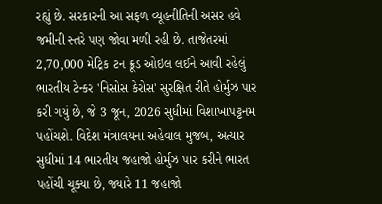રહ્યું છે. સરકારની આ સફળ વ્યૂહનીતિની અસર હવે જમીની સ્તરે પણ જોવા મળી રહી છે. તાજેતરમાં 2,70,000 મેટ્રિક ટન ક્રૂડ ઓઇલ લઈને આવી રહેલું ભારતીય ટેન્કર 'નિસોસ કેરોસ' સુરક્ષિત રીતે હોર્મુઝ પાર કરી ગયું છે, જે 3 જૂન, 2026 સુધીમાં વિશાખાપટ્ટનમ પહોંચશે. વિદેશ મંત્રાલયના અહેવાલ મુજબ, અત્યાર સુધીમાં 14 ભારતીય જહાજો હોર્મુઝ પાર કરીને ભારત પહોંચી ચૂક્યા છે, જ્યારે 11 જહાજો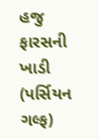હજુ ફારસની ખાડી (પર્સિયન ગલ્ફ)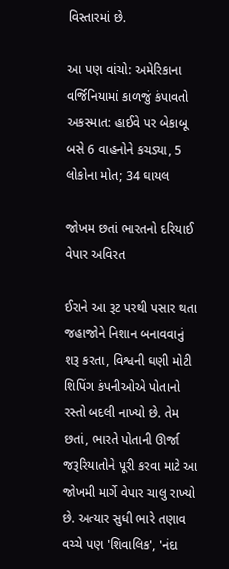વિસ્તારમાં છે.

આ પણ વાંચો: અમેરિકાના વર્જિનિયામાં કાળજું કંપાવતો અકસ્માત: હાઈવે પર બેકાબૂ બસે 6 વાહનોને કચડ્યા, 5 લોકોના મોત; 34 ઘાયલ

જોખમ છતાં ભારતનો દરિયાઈ વેપાર અવિરત

ઈરાને આ રૂટ પરથી પસાર થતા જહાજોને નિશાન બનાવવાનું શરૂ કરતા, વિશ્વની ઘણી મોટી શિપિંગ કંપનીઓએ પોતાનો રસ્તો બદલી નાખ્યો છે. તેમ છતાં, ભારતે પોતાની ઊર્જા જરૂરિયાતોને પૂરી કરવા માટે આ જોખમી માર્ગે વેપાર ચાલુ રાખ્યો છે. અત્યાર સુધી ભારે તણાવ વચ્ચે પણ 'શિવાલિક', 'નંદા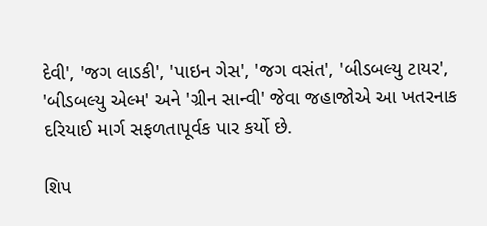દેવી', 'જગ લાડકી', 'પાઇન ગેસ', 'જગ વસંત', 'બીડબલ્યુ ટાયર', 'બીડબલ્યુ એલ્મ' અને 'ગ્રીન સાન્વી' જેવા જહાજોએ આ ખતરનાક દરિયાઈ માર્ગ સફળતાપૂર્વક પાર કર્યો છે.

શિપ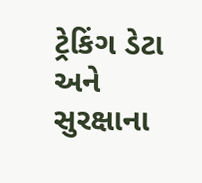ટ્રેકિંગ ડેટા અને સુરક્ષાના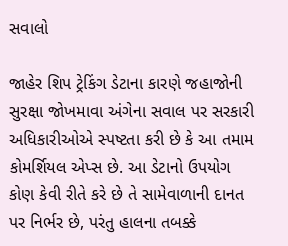સવાલો

જાહેર શિપ ટ્રેકિંગ ડેટાના કારણે જહાજોની સુરક્ષા જોખમાવા અંગેના સવાલ પર સરકારી અધિકારીઓએ સ્પષ્ટતા કરી છે કે આ તમામ કોમર્શિયલ એપ્સ છે. આ ડેટાનો ઉપયોગ કોણ કેવી રીતે કરે છે તે સામેવાળાની દાનત પર નિર્ભર છે, પરંતુ હાલના તબક્કે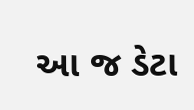આ જ ડેટા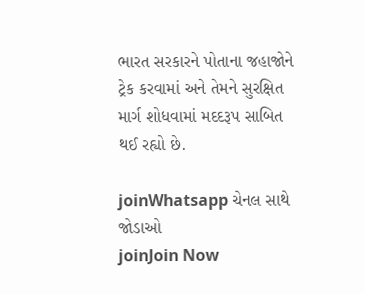ભારત સરકારને પોતાના જહાજોને ટ્રેક કરવામાં અને તેમને સુરક્ષિત માર્ગ શોધવામાં મદદરૂપ સાબિત થઈ રહ્યો છે.

joinWhatsapp ચેનલ સાથે જોડાઓ
joinJoin Now